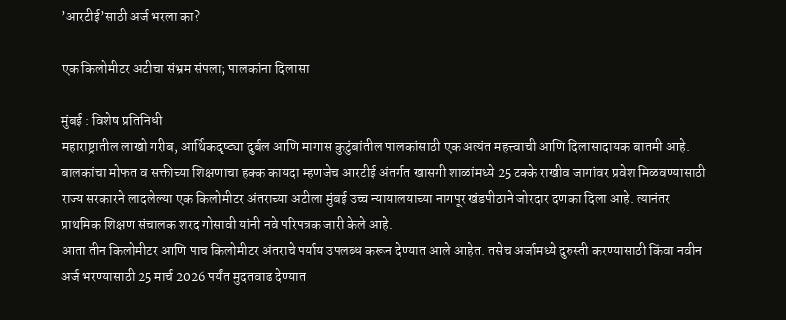’आरटीई’साठी अर्ज भरला का?

एक किलोमीटर अटीचा संभ्रम संपला; पालकांना दिलासा

मुंबई : विशेष प्रतिनिधी
महाराष्ट्रातील लाखो गरीब, आर्थिकदृष्ट्या दुर्बल आणि मागास कुटुंबांतील पालकांसाठी एक अत्यंत महत्त्वाची आणि दिलासादायक बातमी आहे. बालकांचा मोफत व सक्तीच्या शिक्षणाचा हक्क कायदा म्हणजेच आरटीई अंतर्गत खासगी शाळांमध्ये 25 टक्के राखीव जागांवर प्रवेश मिळवण्यासाठी राज्य सरकारने लादलेल्या एक किलोमीटर अंतराच्या अटीला मुंबई उच्च न्यायालयाच्या नागपूर खंडपीठाने जोरदार दणका दिला आहे. त्यानंतर प्राथमिक शिक्षण संचालक शरद गोसावी यांनी नवे परिपत्रक जारी केले आहे.
आता तीन किलोमीटर आणि पाच किलोमीटर अंतराचे पर्याय उपलब्ध करून देण्यात आले आहेत. तसेच अर्जामध्ये दुरुस्ती करण्यासाठी किंवा नवीन अर्ज भरण्यासाठी 25 मार्च 2026 पर्यंत मुदतवाढ देण्यात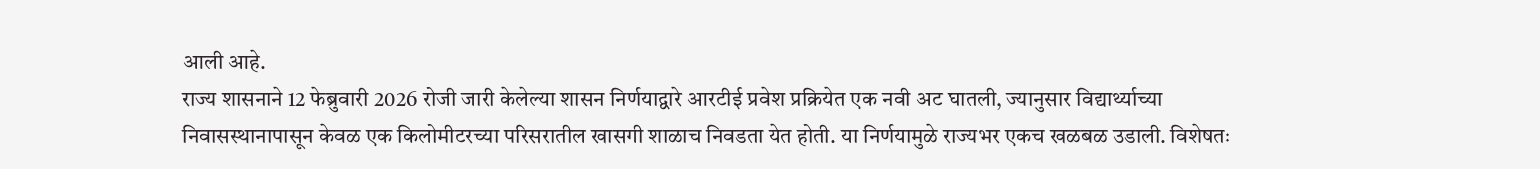आली आहे.
राज्य शासनाने 12 फेब्रुवारी 2026 रोजी जारी केलेल्या शासन निर्णयाद्वारे आरटीई प्रवेश प्रक्रियेत एक नवी अट घातली, ज्यानुसार विद्यार्थ्याच्या निवासस्थानापासून केवळ एक किलोमीटरच्या परिसरातील खासगी शाळाच निवडता येत होती. या निर्णयामुळे राज्यभर एकच खळबळ उडाली. विशेषतः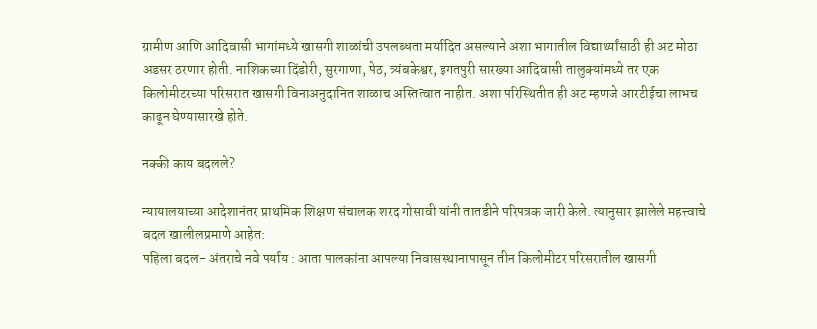ग्रामीण आणि आदिवासी भागांमध्ये खासगी शाळांची उपलब्धता मर्यादित असल्याने अशा भागातील विद्यार्थ्यांसाठी ही अट मोठा अडसर ठरणार होती. नाशिकच्या दिंडोरी, सुरगाणा, पेठ, त्र्यंबकेश्वर, इगतपुरी सारख्या आदिवासी तालुक्यांमध्ये तर एक किलोमीटरच्या परिसरात खासगी विनाअनुदानित शाळाच अस्तित्वात नाहीत. अशा परिस्थितीत ही अट म्हणजे आरटीईचा लाभच काढून घेण्यासारखे होते.

नक्की काय बदलले?

न्यायालयाच्या आदेशानंतर प्राथमिक शिक्षण संचालक शरद गोसावी यांनी तातडीने परिपत्रक जारी केले. त्यानुसार झालेले महत्त्वाचे बदल खालीलप्रमाणे आहेत:
पहिला बदल- अंतराचे नवे पर्याय : आता पालकांना आपल्या निवासस्थानापासून तीन किलोमीटर परिसरातील खासगी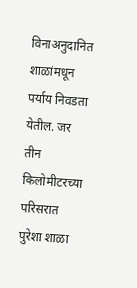विनाअनुदानित शाळांमधून पर्याय निवडता येतील. जर तीन किलोमीटरच्या परिसरात पुरेशा शाळा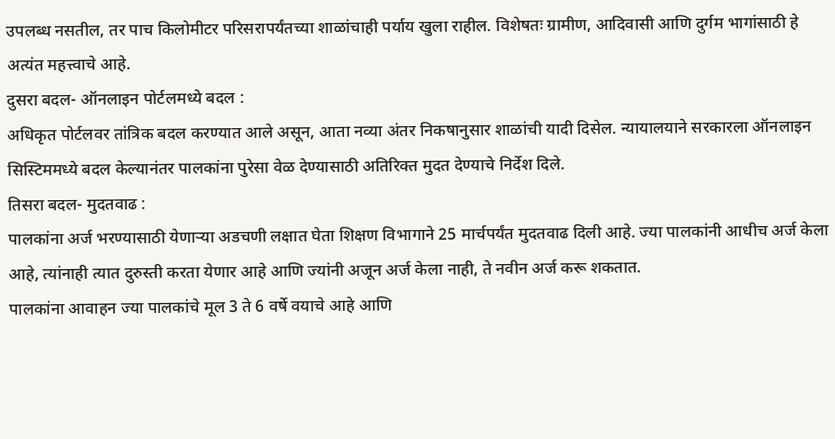उपलब्ध नसतील, तर पाच किलोमीटर परिसरापर्यंतच्या शाळांचाही पर्याय खुला राहील. विशेषतः ग्रामीण, आदिवासी आणि दुर्गम भागांसाठी हे अत्यंत महत्त्वाचे आहे.
दुसरा बदल- ऑनलाइन पोर्टलमध्ये बदल :
अधिकृत पोर्टलवर तांत्रिक बदल करण्यात आले असून, आता नव्या अंतर निकषानुसार शाळांची यादी दिसेल. न्यायालयाने सरकारला ऑनलाइन सिस्टिममध्ये बदल केल्यानंतर पालकांना पुरेसा वेळ देण्यासाठी अतिरिक्त मुदत देण्याचे निर्देश दिले.
तिसरा बदल- मुदतवाढ :
पालकांना अर्ज भरण्यासाठी येणार्‍या अडचणी लक्षात घेता शिक्षण विभागाने 25 मार्चपर्यंत मुदतवाढ दिली आहे. ज्या पालकांनी आधीच अर्ज केला आहे, त्यांनाही त्यात दुरुस्ती करता येणार आहे आणि ज्यांनी अजून अर्ज केला नाही, ते नवीन अर्ज करू शकतात.
पालकांना आवाहन ज्या पालकांचे मूल 3 ते 6 वर्षे वयाचे आहे आणि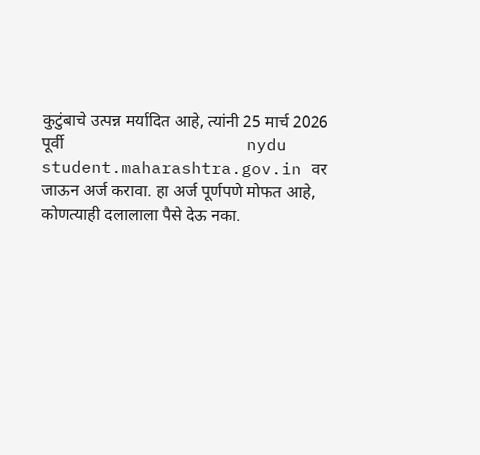कुटुंबाचे उत्पन्न मर्यादित आहे, त्यांनी 25 मार्च 2026 पूर्वी                                            nydu student.maharashtra.gov.in वर जाऊन अर्ज करावा. हा अर्ज पूर्णपणे मोफत आहे, कोणत्याही दलालाला पैसे देऊ नका.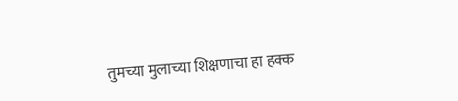तुमच्या मुलाच्या शिक्षणाचा हा हक्क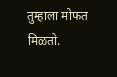तुम्हाला मोफत मिळतो.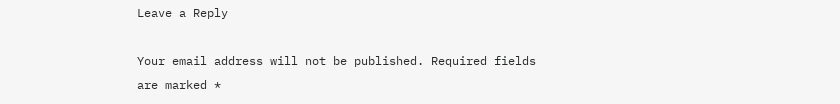Leave a Reply

Your email address will not be published. Required fields are marked *